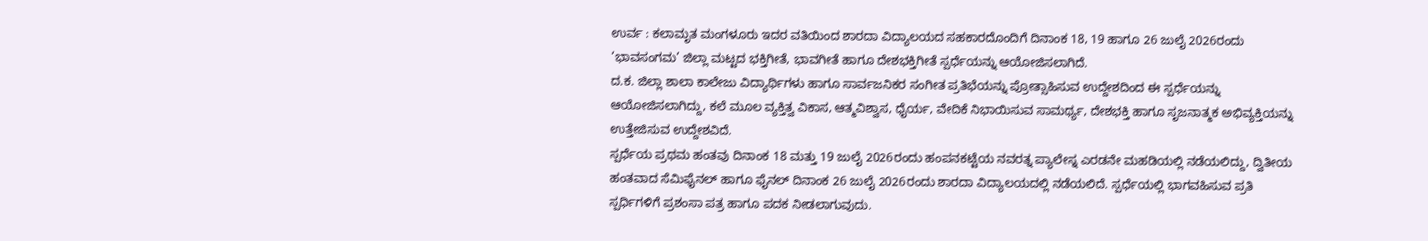ಉರ್ವ : ಕಲಾಮೃತ ಮಂಗಳೂರು ಇದರ ವತಿಯಿಂದ ಶಾರದಾ ವಿದ್ಯಾಲಯದ ಸಹಕಾರದೊಂದಿಗೆ ದಿನಾಂಕ 18, 19 ಹಾಗೂ 26 ಜುಲೈ 2026ರಂದು ‘ಭಾವಸಂಗಮ’ ಜಿಲ್ಲಾ ಮಟ್ಟದ ಭಕ್ತಿಗೀತೆ, ಭಾವಗೀತೆ ಹಾಗೂ ದೇಶಭಕ್ತಿಗೀತೆ ಸ್ಪರ್ಧೆಯನ್ನು ಆಯೋಜಿಸಲಾಗಿದೆ.
ದ.ಕ. ಜಿಲ್ಲಾ ಶಾಲಾ ಕಾಲೇಜು ವಿದ್ಯಾರ್ಥಿಗಳು ಹಾಗೂ ಸಾರ್ವಜನಿಕರ ಸಂಗೀತ ಪ್ರತಿಭೆಯನ್ನು ಪ್ರೋತ್ಸಾಹಿಸುವ ಉದ್ದೇಶದಿಂದ ಈ ಸ್ಪರ್ಧೆಯನ್ನು ಆಯೋಜಿಸಲಾಗಿದ್ದು, ಕಲೆ ಮೂಲ ವ್ಯಕ್ತಿತ್ವ ವಿಕಾಸ, ಆತ್ಮವಿಶ್ವಾಸ, ಧೈರ್ಯ, ವೇದಿಕೆ ನಿಭಾಯಿಸುವ ಸಾಮರ್ಥ್ಯ, ದೇಶಭಕ್ತಿ ಹಾಗೂ ಸೃಜನಾತ್ಮಕ ಅಭಿವ್ಯಕ್ತಿಯನ್ನು ಉತ್ತೇಜಿಸುವ ಉದ್ದೇಶವಿದೆ.
ಸ್ಪರ್ಧೆಯ ಪ್ರಥಮ ಹಂತವು ದಿನಾಂಕ 18 ಮತ್ತು 19 ಜುಲೈ 2026ರಂದು ಹಂಪನಕಟ್ಟೆಯ ನವರತ್ನ ಪ್ಯಾಲೇಸ್ನ ಎರಡನೇ ಮಹಡಿಯಲ್ಲಿ ನಡೆಯಲಿದ್ದು, ದ್ವಿತೀಯ ಹಂತವಾದ ಸೆಮಿಫೈನಲ್ ಹಾಗೂ ಫೈನಲ್ ದಿನಾಂಕ 26 ಜುಲೈ 2026ರಂದು ಶಾರದಾ ವಿದ್ಯಾಲಯದಲ್ಲಿ ನಡೆಯಲಿದೆ. ಸ್ಪರ್ಧೆಯಲ್ಲಿ ಭಾಗವಹಿಸುವ ಪ್ರತಿ ಸ್ಪರ್ಧಿಗಳಿಗೆ ಪ್ರಶಂಸಾ ಪತ್ರ ಹಾಗೂ ಪದಕ ನೀಡಲಾಗುವುದು.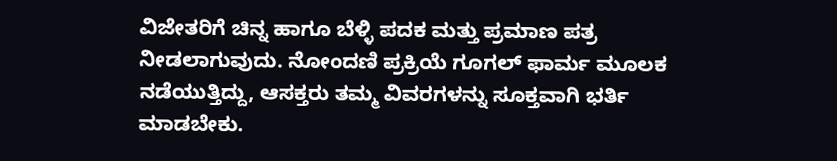ವಿಜೇತರಿಗೆ ಚಿನ್ನ ಹಾಗೂ ಬೆಳ್ಳಿ ಪದಕ ಮತ್ತು ಪ್ರಮಾಣ ಪತ್ರ ನೀಡಲಾಗುವುದು. ನೋಂದಣಿ ಪ್ರಕ್ರಿಯೆ ಗೂಗಲ್ ಫಾರ್ಮ ಮೂಲಕ ನಡೆಯುತ್ತಿದ್ದು, ಆಸಕ್ತರು ತಮ್ಮ ವಿವರಗಳನ್ನು ಸೂಕ್ತವಾಗಿ ಭರ್ತಿ ಮಾಡಬೇಕು.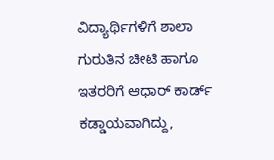ವಿದ್ಯಾರ್ಥಿಗಳಿಗೆ ಶಾಲಾ ಗುರುತಿನ ಚೀಟಿ ಹಾಗೂ ಇತರರಿಗೆ ಆಧಾರ್ ಕಾರ್ಡ್ ಕಡ್ಡಾಯವಾಗಿದ್ದು,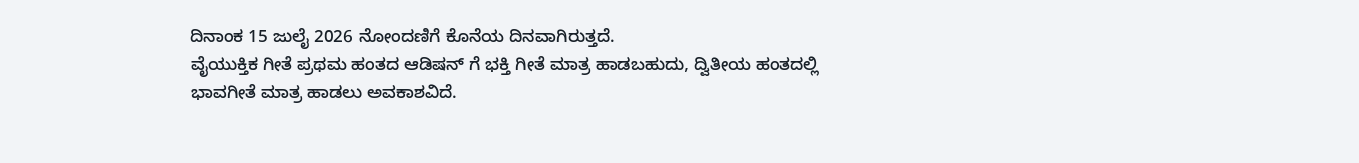ದಿನಾಂಕ 15 ಜುಲೈ 2026 ನೋಂದಣಿಗೆ ಕೊನೆಯ ದಿನವಾಗಿರುತ್ತದೆ.
ವೈಯುಕ್ತಿಕ ಗೀತೆ ಪ್ರಥಮ ಹಂತದ ಆಡಿಷನ್ ಗೆ ಭಕ್ತಿ ಗೀತೆ ಮಾತ್ರ ಹಾಡಬಹುದು, ದ್ವಿತೀಯ ಹಂತದಲ್ಲಿ ಭಾವಗೀತೆ ಮಾತ್ರ ಹಾಡಲು ಅವಕಾಶವಿದೆ.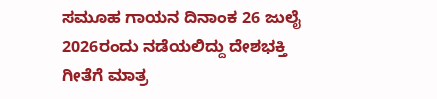ಸಮೂಹ ಗಾಯನ ದಿನಾಂಕ 26 ಜುಲೈ 2026ರಂದು ನಡೆಯಲಿದ್ದು ದೇಶಭಕ್ತಿ ಗೀತೆಗೆ ಮಾತ್ರ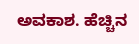ಅವಕಾಶ. ಹೆಚ್ಚಿನ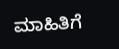ಮಾಹಿತಿಗೆ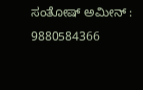ಸಂತೋಷ್ ಅಮೀನ್ : 9880584366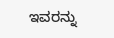ಇವರನ್ನು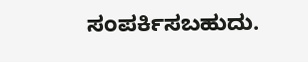ಸಂಪರ್ಕಿಸಬಹುದು.